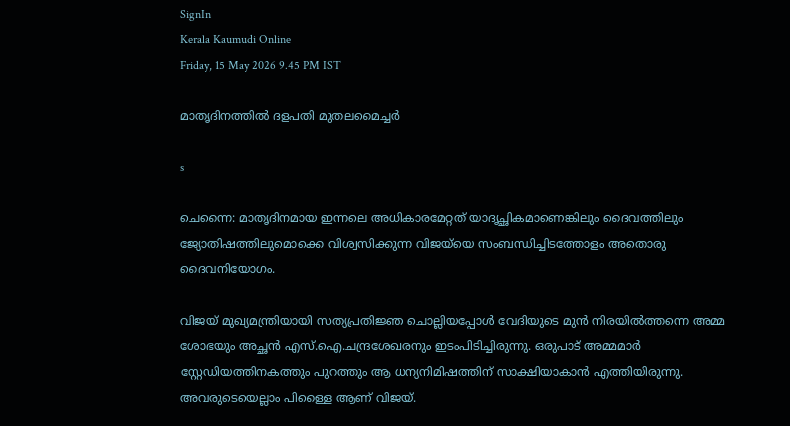SignIn
Kerala Kaumudi Online
Friday, 15 May 2026 9.45 PM IST

മാതൃദിനത്തിൽ ദളപതി മുതലമൈച്ച‌‌ർ

s

ചെന്നൈ: മാതൃദിനമായ ഇന്നലെ അധികാരമേറ്റത് യാദൃച്ഛികമാണെങ്കിലും ദൈവത്തിലും ജ്യോതിഷത്തിലുമൊക്കെ വിശ്വസിക്കുന്ന വിജയ്‌യെ സംബന്ധിച്ചിടത്തോളം അതൊരു ദൈവനിയോഗം.

വിജയ് മുഖ്യമന്ത്രിയായി സത്യപ്രതിജ്ഞ ചൊല്ലിയപ്പോൾ വേദിയുടെ മുൻ നിരയിൽത്തന്നെ അമ്മ ശോഭയും അച്ഛൻ എസ്.ഐ.ചന്ദ്രശേഖരനും ഇടംപിടിച്ചിരുന്നു. ഒരുപാട് അമ്മമാർ സ്റ്റേഡിയത്തിനകത്തും പുറത്തും ആ ധന്യനിമിഷത്തിന് സാക്ഷിയാകാൻ എത്തിയിരുന്നു. അവരുടെയെല്ലാം പിള്ളൈ ആണ് വിജയ്.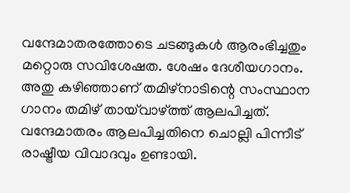വന്ദേമാതരത്തോടെ ചടങ്ങുകൾ ആരംഭിച്ചതും മറ്റൊരു സവിശേഷത. ശേഷം ദേശീയഗാനം. അതു കഴിഞ്ഞാണ് തമിഴ്നാടിന്റെ സംസ്ഥാന ഗാനം തമിഴ് തായ്‌വാഴ്ത്ത് ആലപിച്ചത്. വന്ദേമാതരം ആലപിച്ചതിനെ ചൊല്ലി പിന്നീട് രാഷ്ട്രീയ വിവാദവും ഉണ്ടായി.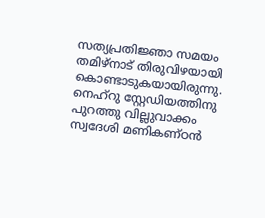സത്യപ്രതിജ്ഞാ സമയം തമിഴ്നാട് തിരുവിഴയായി കൊണ്ടാടുകയായിരുന്നു. നെഹ്റു സ്റ്റേഡിയത്തിനു പുറത്തു വില്ലുവാക്കം സ്വദേശി മണികണ്ഠൻ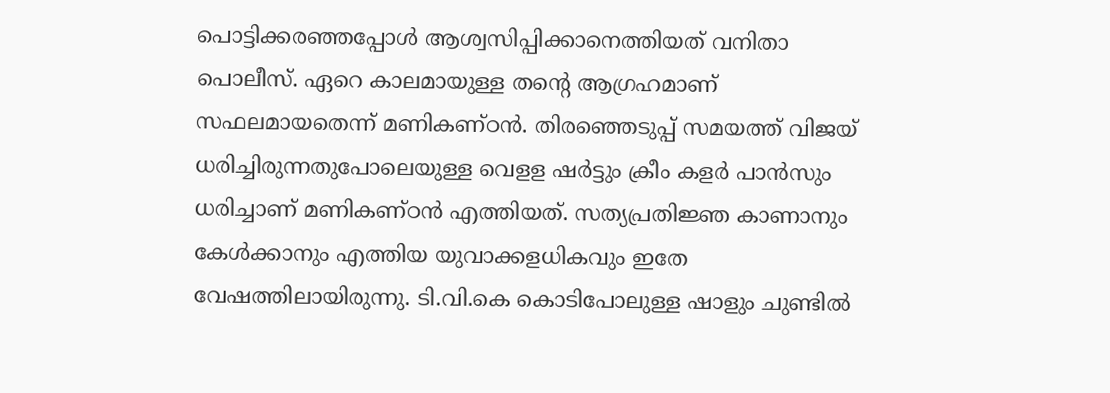പൊട്ടിക്കരഞ്ഞപ്പോൾ ആശ്വസിപ്പിക്കാനെത്തിയത് വനിതാ പൊലീസ്. ഏറെ കാലമായുള്ള തന്റെ ആഗ്രഹമാണ് സഫലമായതെന്ന് മണികണ്ഠൻ. തിരഞ്ഞെടുപ്പ് സമയത്ത് വിജയ് ധരിച്ചിരുന്നതുപോലെയുള്ള വെളള ഷർട്ടും ക്രീം കളർ പാൻസും ധരിച്ചാണ് മണികണ്ഠൻ എത്തിയത്. സത്യപ്രതിജ്ഞ കാണാനും കേൾക്കാനും എത്തിയ യുവാക്കളധികവും ഇതേ വേഷത്തിലായിരുന്നു. ടി.വി.കെ കൊടിപോലുള്ള ഷാളും ചുണ്ടിൽ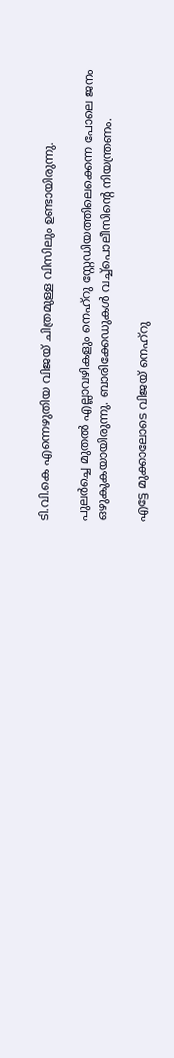ടി.വി.കെ എന്നെഴുതിയ വിജയ് ചിത്രമുള്ള വിസിലും ഉണ്ടായിരുന്നു.

പുലർച്ചെ മുതൽ എല്ലാവഴികളും നെഹ്റു സ്റ്റേഡിയത്തിലെക്കെന്ന പോലെ ജനം ഒഴുകുകയായിരുന്നു. ബാരിക്കേഡുകൾ വച്ച്പൊലീസിന്റെ നിയന്ത്രണം.

എട്ടേ മുക്കാലോടെ വിജയ് നെഹ്റു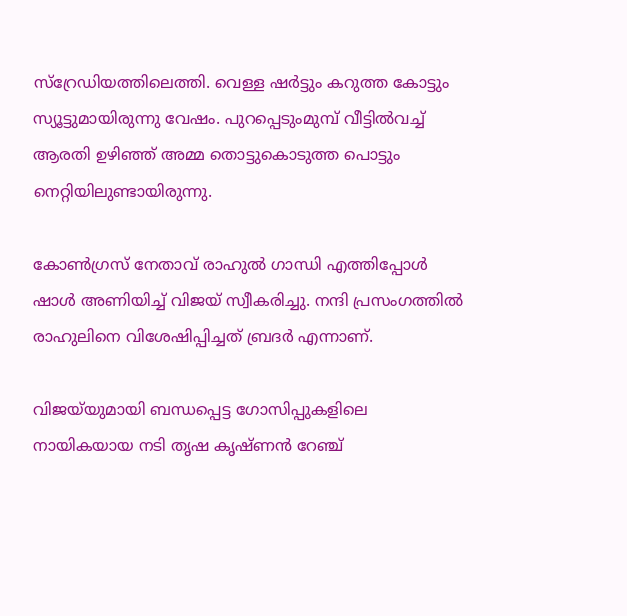സ്റ്രേഡിയത്തിലെത്തി. വെള്ള ഷർട്ടും കറുത്ത കോട്ടും സ്യൂട്ടുമായിരുന്നു വേഷം. പുറപ്പെടുംമുമ്പ് വീട്ടിൽവച്ച് ആരതി ഉഴിഞ്ഞ് അമ്മ തൊട്ടുകൊടുത്ത പൊട്ടും നെറ്റിയിലുണ്ടായിരുന്നു.

കോൺഗ്രസ് നേതാവ് രാഹുൽ ഗാന്ധി എത്തിപ്പോൾ ഷാൾ അണിയിച്ച് വിജയ് സ്വീകരിച്ചു. നന്ദി പ്രസംഗത്തിൽ രാഹുലിനെ വിശേഷിപ്പിച്ചത് ബ്രദർ എന്നാണ്.

വിജയ്‌യുമായി ബന്ധപ്പെട്ട ഗോസിപ്പുകളിലെ നായികയായ നടി തൃഷ കൃഷ്ണൻ റേഞ്ച്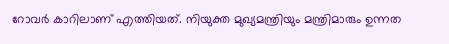റോവർ കാറിലാണ് എത്തിയത്. നിയുക്ത മുഖ്യമന്ത്രിയും മന്ത്രിമാരും ഉന്നത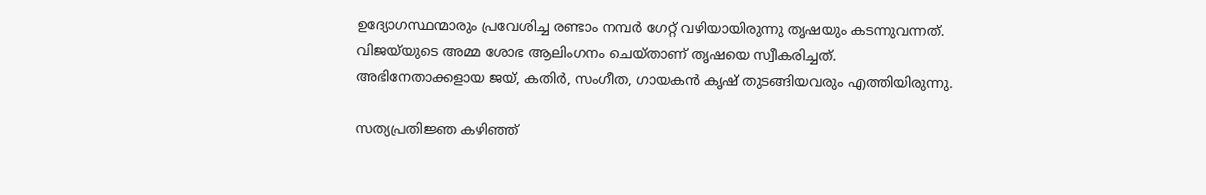ഉദ്യോഗസ്ഥന്മാരും പ്രവേശിച്ച രണ്ടാം നമ്പർ ഗേറ്റ് വഴിയായിരുന്നു തൃഷയും കടന്നുവന്നത്. വിജയ്‌‌യുടെ അമ്മ ശോഭ ആലിംഗനം ചെയ്താണ് തൃഷയെ സ്വീകരിച്ചത്. അഭിനേതാക്കളായ ജയ്, കതി‌ർ, സംഗീത, ഗായകൻ കൃഷ് തുടങ്ങിയവരും എത്തിയിരുന്നു.

സത്യപ്രതിജ്ഞ കഴിഞ്ഞ്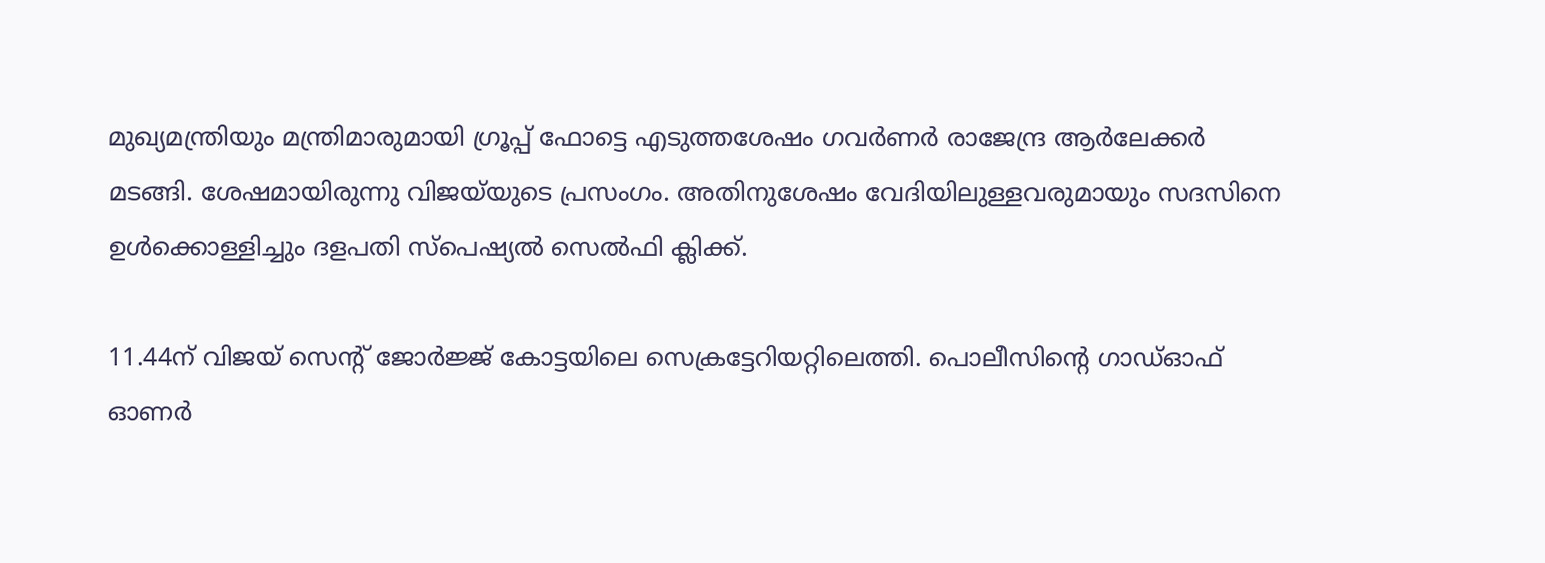മുഖ്യമന്ത്രിയും മന്ത്രിമാരുമായി ഗ്രൂപ്പ് ഫോട്ടെ എടുത്തശേഷം ഗവർണർ രാജേന്ദ്ര ആർലേക്ക‌‌ർ മടങ്ങി. ശേഷമായിരുന്നു വിജയ്‌യുടെ പ്രസംഗം. അതിനുശേഷം വേദിയിലുള്ളവരുമായും സദസിനെ ഉൾക്കൊള്ളിച്ചും ദളപതി സ്പെഷ്യൽ സെൽഫി ക്ലിക്ക്.

11.44ന് വിജയ് സെന്റ് ജോർജ്ജ് കോട്ടയിലെ സെക്രട്ടേറിയറ്റിലെത്തി. പൊലീസിന്റെ ഗാ‌‌ഡ്ഓഫ് ഓണർ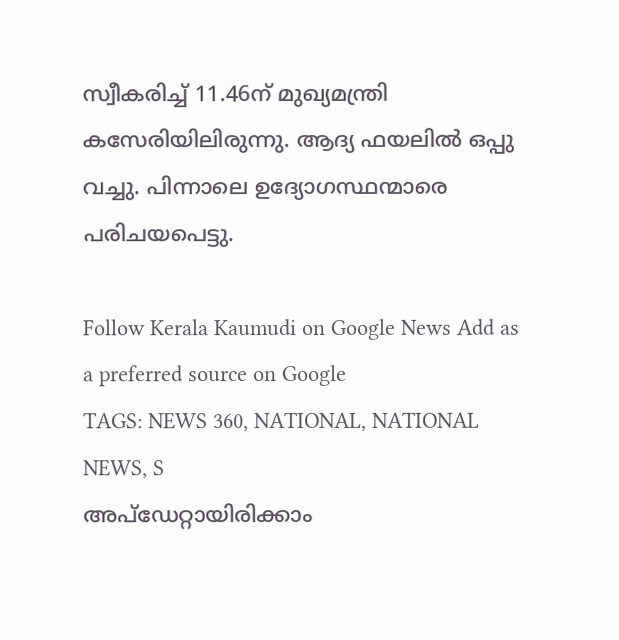സ്വീകരിച്ച് 11.46ന് മുഖ്യമന്ത്രി കസേരിയിലിരുന്നു. ആദ്യ ഫയലിൽ ഒപ്പു വച്ചു. പിന്നാലെ ഉദ്യോഗസ്ഥന്മാരെ പരിചയപെട്ടു.

Follow Kerala Kaumudi on Google News Add as a preferred source on Google
TAGS: NEWS 360, NATIONAL, NATIONAL NEWS, S
അപ്ഡേറ്റായിരിക്കാം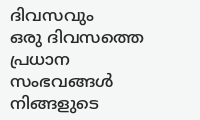ദിവസവും
ഒരു ദിവസത്തെ പ്രധാന സംഭവങ്ങൾ നിങ്ങളുടെ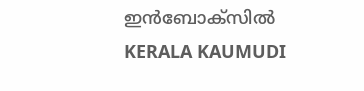ഇൻബോക്സിൽ
KERALA KAUMUDI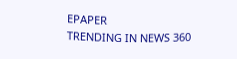EPAPER
TRENDING IN NEWS 360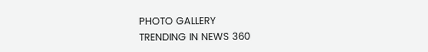PHOTO GALLERY
TRENDING IN NEWS 360